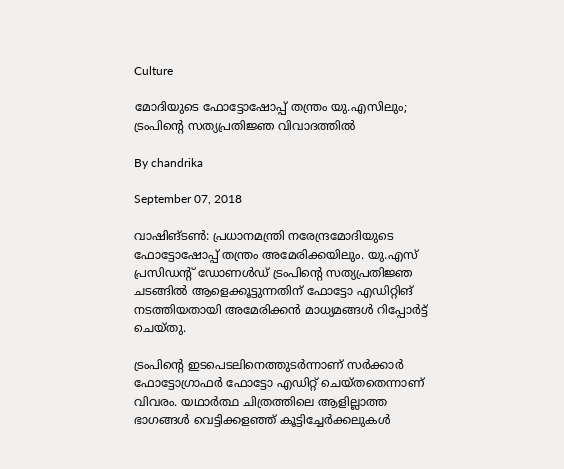Culture

മോദിയുടെ ഫോട്ടോഷോപ്പ് തന്ത്രം യു.എസിലും; ട്രംപിന്റെ സത്യപ്രതിജ്ഞ വിവാദത്തില്‍

By chandrika

September 07, 2018

വാഷിങ്ടണ്‍: പ്രധാനമന്ത്രി നരേന്ദ്രമോദിയുടെ ഫോട്ടോഷോപ്പ് തന്ത്രം അമേരിക്കയിലും. യു.എസ് പ്രസിഡന്റ് ഡോണള്‍ഡ് ട്രംപിന്റെ സത്യപ്രതിജ്ഞ ചടങ്ങില്‍ ആളെക്കൂട്ടുന്നതിന് ഫോട്ടോ എഡിറ്റിങ് നടത്തിയതായി അമേരിക്കന്‍ മാധ്യമങ്ങള്‍ റിപ്പോര്‍ട്ട് ചെയ്തു.

ട്രംപിന്റെ ഇടപെടലിനെത്തുടര്‍ന്നാണ് സര്‍ക്കാര്‍ ഫോട്ടോഗ്രാഫര്‍ ഫോട്ടോ എഡിറ്റ് ചെയ്തതെന്നാണ് വിവരം. യഥാര്‍ത്ഥ ചിത്രത്തിലെ ആളില്ലാത്ത ഭാഗങ്ങള്‍ വെട്ടിക്കളഞ്ഞ് കൂട്ടിച്ചേര്‍ക്കലുകള്‍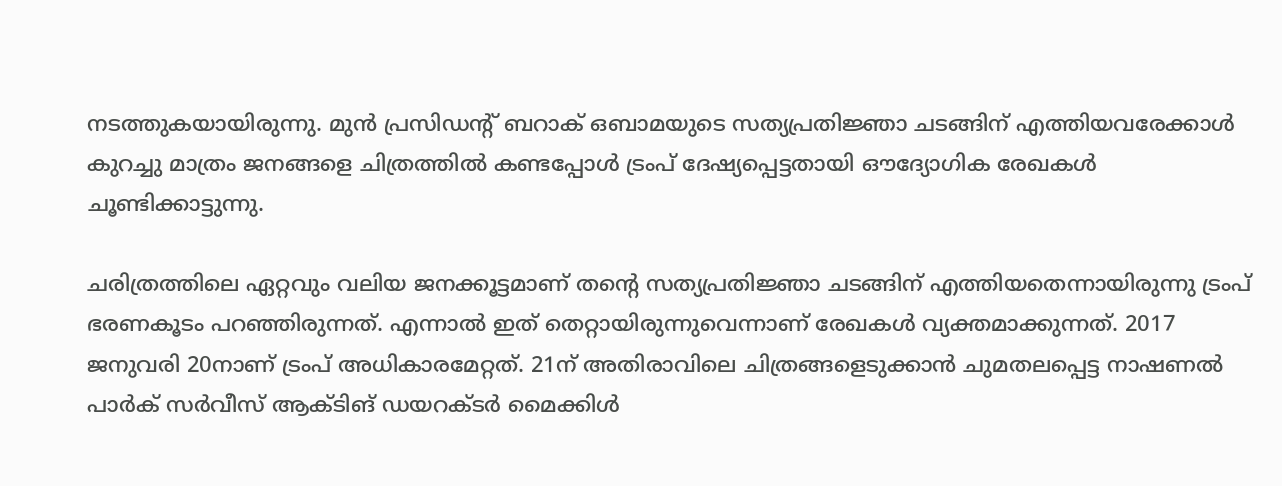നടത്തുകയായിരുന്നു. മുന്‍ പ്രസിഡന്റ് ബറാക് ഒബാമയുടെ സത്യപ്രതിജ്ഞാ ചടങ്ങിന് എത്തിയവരേക്കാള്‍ കുറച്ചു മാത്രം ജനങ്ങളെ ചിത്രത്തില്‍ കണ്ടപ്പോള്‍ ട്രംപ് ദേഷ്യപ്പെട്ടതായി ഔദ്യോഗിക രേഖകള്‍ ചൂണ്ടിക്കാട്ടുന്നു.

ചരിത്രത്തിലെ ഏറ്റവും വലിയ ജനക്കൂട്ടമാണ് തന്റെ സത്യപ്രതിജ്ഞാ ചടങ്ങിന് എത്തിയതെന്നായിരുന്നു ട്രംപ് ഭരണകൂടം പറഞ്ഞിരുന്നത്. എന്നാല്‍ ഇത് തെറ്റായിരുന്നുവെന്നാണ് രേഖകള്‍ വ്യക്തമാക്കുന്നത്. 2017 ജനുവരി 20നാണ് ട്രംപ് അധികാരമേറ്റത്. 21ന് അതിരാവിലെ ചിത്രങ്ങളെടുക്കാന്‍ ചുമതലപ്പെട്ട നാഷണല്‍ പാര്‍ക് സര്‍വീസ് ആക്ടിങ് ഡയറക്ടര്‍ മൈക്കിള്‍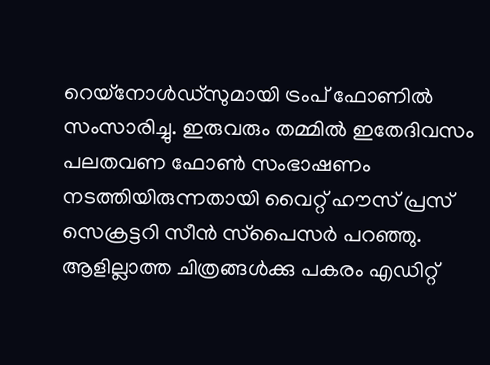റെയ്‌നോള്‍ഡ്‌സുമായി ട്രംപ് ഫോണില്‍ സംസാരിച്ചു. ഇരുവരും തമ്മില്‍ ഇതേദിവസം പലതവണ ഫോണ്‍ സംഭാഷണം നടത്തിയിരുന്നതായി വൈറ്റ് ഹൗസ് പ്രസ് സെക്രട്ടറി സീന്‍ സ്‌പൈസര്‍ പറഞ്ഞു. ആളില്ലാത്ത ചിത്രങ്ങള്‍ക്കു പകരം എഡിറ്റ്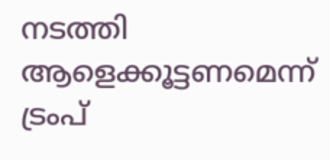നടത്തി ആളെക്കൂട്ടണമെന്ന് ട്രംപ്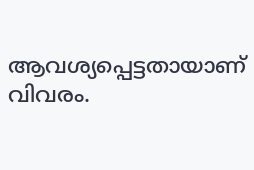ആവശ്യപ്പെട്ടതായാണ് വിവരം.